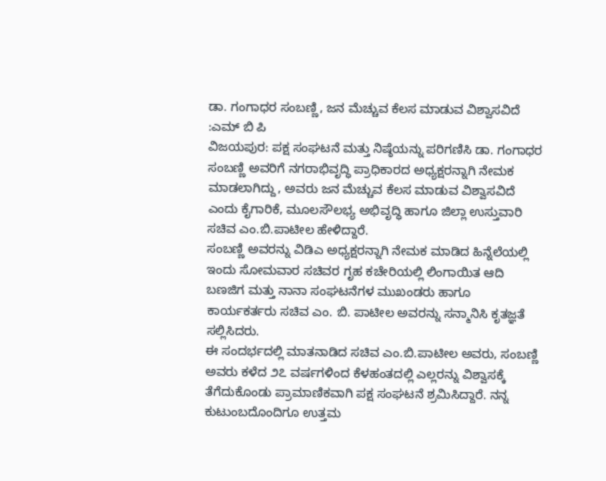ಡಾ. ಗಂಗಾಧರ ಸಂಬಣ್ಣಿ, ಜನ ಮೆಚ್ಚುವ ಕೆಲಸ ಮಾಡುವ ವಿಶ್ವಾಸವಿದೆ :ಎಮ್ ಬಿ ಪಿ
ವಿಜಯಪುರ: ಪಕ್ಷ ಸಂಘಟನೆ ಮತ್ತು ನಿಷ್ಠೆಯನ್ನು ಪರಿಗಣಿಸಿ ಡಾ. ಗಂಗಾಧರ ಸಂಬಣ್ಣಿ ಅವರಿಗೆ ನಗರಾಭಿವೃದ್ಧಿ ಪ್ರಾಧಿಕಾರದ ಅಧ್ಯಕ್ಷರನ್ನಾಗಿ ನೇಮಕ ಮಾಡಲಾಗಿದ್ದು, ಅವರು ಜನ ಮೆಚ್ಚುವ ಕೆಲಸ ಮಾಡುವ ವಿಶ್ವಾಸವಿದೆ ಎಂದು ಕೈಗಾರಿಕೆ, ಮೂಲಸೌಲಭ್ಯ ಅಭಿವೃದ್ಧಿ ಹಾಗೂ ಜಿಲ್ಲಾ ಉಸ್ತುವಾರಿ ಸಚಿವ ಎಂ.ಬಿ.ಪಾಟೀಲ ಹೇಳಿದ್ದಾರೆ.
ಸಂಬಣ್ಣಿ ಅವರನ್ನು ವಿಡಿಎ ಅಧ್ಯಕ್ಷರನ್ನಾಗಿ ನೇಮಕ ಮಾಡಿದ ಹಿನ್ನೆಲೆಯಲ್ಲಿ ಇಂದು ಸೋಮವಾರ ಸಚಿವರ ಗೃಹ ಕಚೇರಿಯಲ್ಲಿ ಲಿಂಗಾಯಿತ ಆದಿ ಬಣಜಿಗ ಮತ್ತು ನಾನಾ ಸಂಘಟನೆಗಳ ಮುಖಂಡರು ಹಾಗೂ ಕಾರ್ಯಕರ್ತರು ಸಚಿವ ಎಂ. ಬಿ. ಪಾಟೀಲ ಅವರನ್ನು ಸನ್ಮಾನಿಸಿ ಕೃತಜ್ಞತೆ ಸಲ್ಲಿಸಿದರು.
ಈ ಸಂದರ್ಭದಲ್ಲಿ ಮಾತನಾಡಿದ ಸಚಿವ ಎಂ.ಬಿ.ಪಾಟೀಲ ಅವರು, ಸಂಬಣ್ಣಿ ಅವರು ಕಳೆದ ೨೭ ವರ್ಷಗಳಿಂದ ಕೆಳಹಂತದಲ್ಲಿ ಎಲ್ಲರನ್ನು ವಿಶ್ವಾಸಕ್ಕೆ ತೆಗೆದುಕೊಂಡು ಪ್ರಾಮಾಣಿಕವಾಗಿ ಪಕ್ಷ ಸಂಘಟನೆ ಶ್ರಮಿಸಿದ್ದಾರೆ. ನನ್ನ ಕುಟುಂಬದೊಂದಿಗೂ ಉತ್ತಮ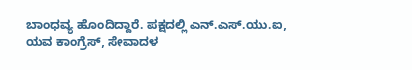ಬಾಂಧವ್ಯ ಹೊಂದಿದ್ದಾರೆ. ಪಕ್ಷದಲ್ಲಿ ಎನ್.ಎಸ್.ಯು.ಐ, ಯವ ಕಾಂಗ್ರೆಸ್, ಸೇವಾದಳ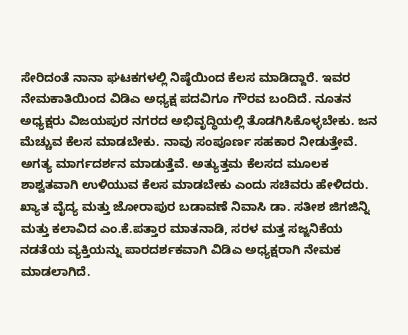ಸೇರಿದಂತೆ ನಾನಾ ಘಟಕಗಳಲ್ಲಿ ನಿಷ್ಠೆಯಿಂದ ಕೆಲಸ ಮಾಡಿದ್ದಾರೆ. ಇವರ ನೇಮಕಾತಿಯಿಂದ ವಿಡಿಎ ಅಧ್ಯಕ್ಷ ಪದವಿಗೂ ಗೌರವ ಬಂದಿದೆ. ನೂತನ ಅಧ್ಯಕ್ಷರು ವಿಜಯಪುರ ನಗರದ ಅಭಿವೃದ್ಧಿಯಲ್ಲಿ ತೊಡಗಿಸಿಕೊಳ್ಳಬೇಕು. ಜನ ಮೆಚ್ಚುವ ಕೆಲಸ ಮಾಡಬೇಕು. ನಾವು ಸಂಪೂರ್ಣ ಸಹಕಾರ ನೀಡುತ್ತೇವೆ. ಅಗತ್ಯ ಮಾರ್ಗದರ್ಶನ ಮಾಡುತ್ತೆವೆ. ಅತ್ಯುತ್ತಮ ಕೆಲಸದ ಮೂಲಕ ಶಾಶ್ವತವಾಗಿ ಉಳಿಯುವ ಕೆಲಸ ಮಾಡಬೇಕು ಎಂದು ಸಚಿವರು ಹೇಳಿದರು.
ಖ್ಯಾತ ವೈದ್ಯ ಮತ್ತು ಜೋರಾಪುರ ಬಡಾವಣೆ ನಿವಾಸಿ ಡಾ. ಸತೀಶ ಜಿಗಜಿನ್ನಿ ಮತ್ತು ಕಲಾವಿದ ಎಂ.ಕೆ.ಪತ್ತಾರ ಮಾತನಾಡಿ, ಸರಳ ಮತ್ತ ಸಜ್ಜನಿಕೆಯ ನಡತೆಯ ವ್ಯಕ್ತಿಯನ್ನು ಪಾರದರ್ಶಕವಾಗಿ ವಿಡಿಎ ಅಧ್ಯಕ್ಷರಾಗಿ ನೇಮಕ ಮಾಡಲಾಗಿದೆ.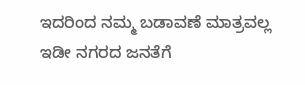ಇದರಿಂದ ನಮ್ಮ ಬಡಾವಣೆ ಮಾತ್ರವಲ್ಲ ಇಡೀ ನಗರದ ಜನತೆಗೆ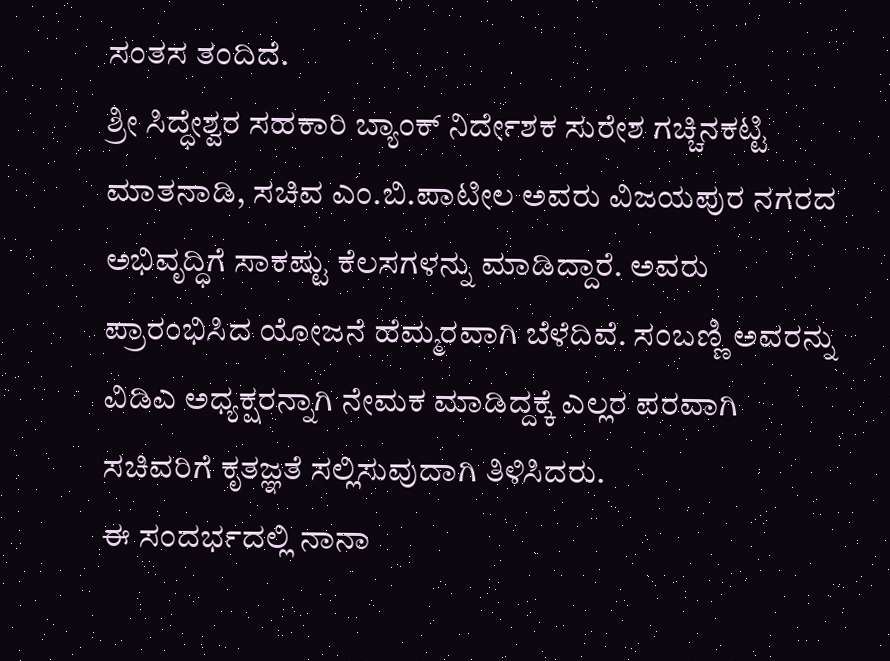ಸಂತಸ ತಂದಿದೆ.
ಶ್ರೀ ಸಿದ್ಧೇಶ್ವರ ಸಹಕಾರಿ ಬ್ಯಾಂಕ್ ನಿರ್ದೇಶಕ ಸುರೇಶ ಗಚ್ಚಿನಕಟ್ಟಿ ಮಾತನಾಡಿ, ಸಚಿವ ಎಂ.ಬಿ.ಪಾಟೀಲ ಅವರು ವಿಜಯಪುರ ನಗರದ ಅಭಿವೃದ್ಧಿಗೆ ಸಾಕಷ್ಟು ಕೆಲಸಗಳನ್ನು ಮಾಡಿದ್ದಾರೆ. ಅವರು ಪ್ರಾರಂಭಿಸಿದ ಯೋಜನೆ ಹೆಮ್ಮರವಾಗಿ ಬೆಳೆದಿವೆ. ಸಂಬಣ್ಣಿ ಅವರನ್ನು ವಿಡಿಎ ಅಧ್ಯಕ್ಷರನ್ನಾಗಿ ನೇಮಕ ಮಾಡಿದ್ದಕ್ಕೆ ಎಲ್ಲರ ಪರವಾಗಿ ಸಚಿವರಿಗೆ ಕೃತಜ್ಞತೆ ಸಲ್ಲಿಸುವುದಾಗಿ ತಿಳಿಸಿದರು.
ಈ ಸಂದರ್ಭದಲ್ಲಿ ನಾನಾ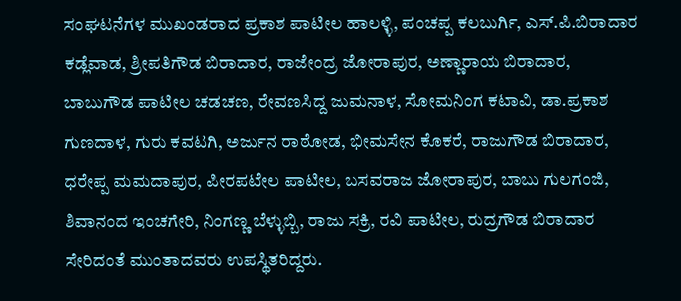ಸಂಘಟನೆಗಳ ಮುಖಂಡರಾದ ಪ್ರಕಾಶ ಪಾಟೀಲ ಹಾಲಳ್ಳಿ, ಪಂಚಪ್ಪ ಕಲಬುರ್ಗಿ, ಎಸ್.ಪಿ.ಬಿರಾದಾರ ಕಡ್ಲೆವಾಡ, ಶ್ರೀಪತಿಗೌಡ ಬಿರಾದಾರ, ರಾಜೇಂದ್ರ ಜೋರಾಪುರ, ಅಣ್ಣಾರಾಯ ಬಿರಾದಾರ, ಬಾಬುಗೌಡ ಪಾಟೀಲ ಚಡಚಣ, ರೇವಣಸಿದ್ದ ಜುಮನಾಳ, ಸೋಮನಿಂಗ ಕಟಾವಿ, ಡಾ.ಪ್ರಕಾಶ ಗುಣದಾಳ, ಗುರು ಕವಟಗಿ, ಅರ್ಜುನ ರಾಠೋಡ, ಭೀಮಸೇನ ಕೊಕರೆ, ರಾಜುಗೌಡ ಬಿರಾದಾರ, ಧರೇಪ್ಪ ಮಮದಾಪುರ, ಪೀರಪಟೇಲ ಪಾಟೀಲ, ಬಸವರಾಜ ಜೋರಾಪುರ, ಬಾಬು ಗುಲಗಂಜಿ, ಶಿವಾನಂದ ಇಂಚಗೇರಿ, ನಿಂಗಣ್ಣ ಬೆಳ್ಳುಬ್ಬಿ, ರಾಜು ಸಕ್ರಿ, ರವಿ ಪಾಟೀಲ, ರುದ್ರಗೌಡ ಬಿರಾದಾರ ಸೇರಿದಂತೆ ಮುಂತಾದವರು ಉಪಸ್ಥಿತರಿದ್ದರು.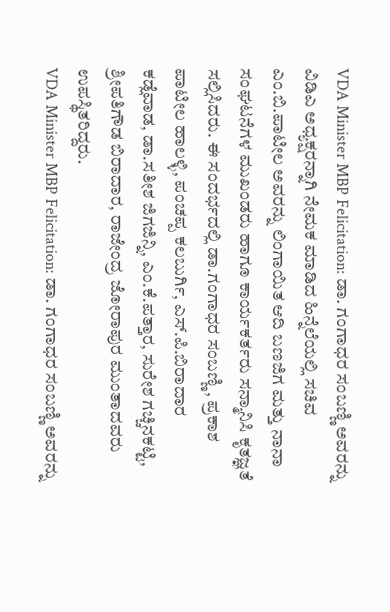VDA Minister MBP Felicitation: ಡಾ. ಗಂಗಾಧರ ಸಂಬಣ್ಣಿ ಅವರನ್ನು ವಿಡಿಎ ಅಧ್ಯಕ್ಷರನ್ನಾಗಿ ನೇಮಕ ಮಾಡಿದ ಹಿನ್ನೆಲೆಯಲ್ಲಿ ಸಚಿವ ಎಂ.ಬಿ.ಪಾಟೀಲ ಅವರನ್ನು ಲಿಂಗಾಯಿತ ಆದಿ ಬಣಜಿಗ ಮತ್ತು ನಾನಾ ಸಂಘಟನೆಗಳ ಮುಖಂಡರು ಹಾಗೂ ಕಾರ್ಯಕರ್ತರು ಸನ್ಮಾನಿಸಿ ಕೃತಜ್ಞತೆ ಸಲ್ಲಿಸಿದರು. ಈ ಸಂದರ್ಭದಲ್ಲಿ ಡಾ.ಗಂಗಾಧರ ಸಂಬಣ್ಣಿ, ಪ್ರಕಾಶ ಪಾಟೀಲ ಹಾಲಳ್ಳಿ, ಪಂಚಪ್ಪ ಕಲಬುರ್ಗಿ, ಎಸ್.ಪಿ.ಬಿರಾದಾರ ಕಡ್ಲೆವಾಡ, ಡಾ.ಸತೀಶ ಜಿಗಜಿನ್ನಿ, ಎಂ.ಕೆ.ಪತ್ತಾರ, ಸುರೇಶ ಗಚ್ಚಿನಕಟ್ಟಿ, ಶ್ರೀಪತಿಗೌಡ ಬಿರಾದಾರ, ರಾಜೇಂದ್ರ ಜೋರಾಪುರ ಮುಂತಾದವರು ಉಪಸ್ಥಿತರಿದ್ದರು.
VDA Minister MBP Felicitation: ಡಾ. ಗಂಗಾಧರ ಸಂಬಣ್ಣಿ ಅವರನ್ನು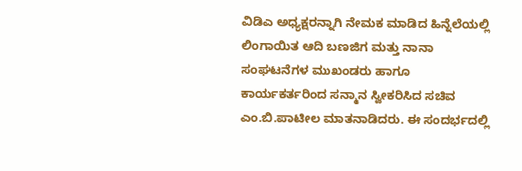ವಿಡಿಎ ಅಧ್ಯಕ್ಷರನ್ನಾಗಿ ನೇಮಕ ಮಾಡಿದ ಹಿನ್ನೆಲೆಯಲ್ಲಿ ಲಿಂಗಾಯಿತ ಆದಿ ಬಣಜಿಗ ಮತ್ತು ನಾನಾ ಸಂಘಟನೆಗಳ ಮುಖಂಡರು ಹಾಗೂ ಕಾರ್ಯಕರ್ತರಿಂದ ಸನ್ಮಾನ ಸ್ವೀಕರಿಸಿದ ಸಚಿವ ಎಂ.ಬಿ.ಪಾಟೀಲ ಮಾತನಾಡಿದರು. ಈ ಸಂದರ್ಭದಲ್ಲಿ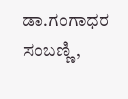ಡಾ.ಗಂಗಾಧರ ಸಂಬಣ್ಣಿ,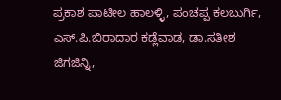ಪ್ರಕಾಶ ಪಾಟೀಲ ಹಾಲಳ್ಳಿ, ಪಂಚಪ್ಪ ಕಲಬುರ್ಗಿ, ಎಸ್.ಪಿ.ಬಿರಾದಾರ ಕಡ್ಲೆವಾಡ, ಡಾ.ಸತೀಶ ಜಿಗಜಿನ್ನಿ,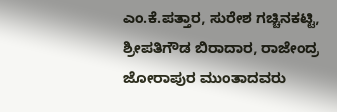ಎಂ.ಕೆ.ಪತ್ತಾರ, ಸುರೇಶ ಗಚ್ಚಿನಕಟ್ಟಿ, ಶ್ರೀಪತಿಗೌಡ ಬಿರಾದಾರ, ರಾಜೇಂದ್ರ ಜೋರಾಪುರ ಮುಂತಾದವರು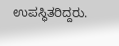ಉಪಸ್ಥಿತರಿದ್ದರು.